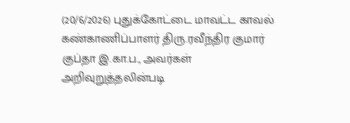(20/6/2026) புதுக்கோட்டை மாவட்ட காவல் கண்காணிப்பாளர் திரு.ரவீந்திர குமார் குப்தா இ.கா.ப., அவர்கள் அறிவுறுத்தலின்படி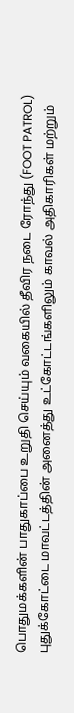பொதுமக்களின் பாதுகாப்பை உறுதி செய்யும் வகையில் தீவிர நடை ரோந்து (FOOT PATROL) புதுக்கோட்டை மாவட்டத்தின் அனைத்து உட்கோட்டங்களிலும் காவல் அதிகாரிகள் மற்றும்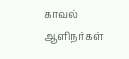காவல் ஆளிநர்கள்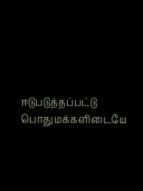ஈடுபடுத்தப்பட்டு பொதுமக்களிடையே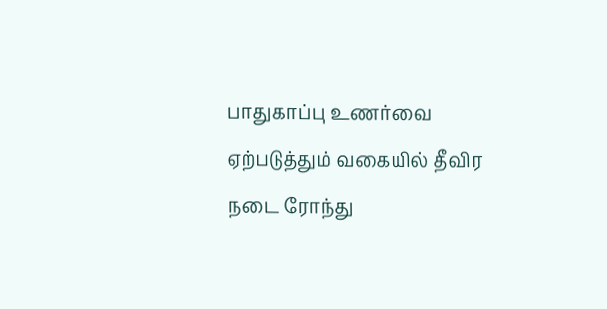பாதுகாப்பு உணர்வை ஏற்படுத்தும் வகையில் தீவிர நடை ரோந்து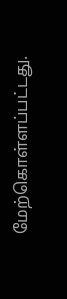மேற்கொள்ளப்பட்டது.